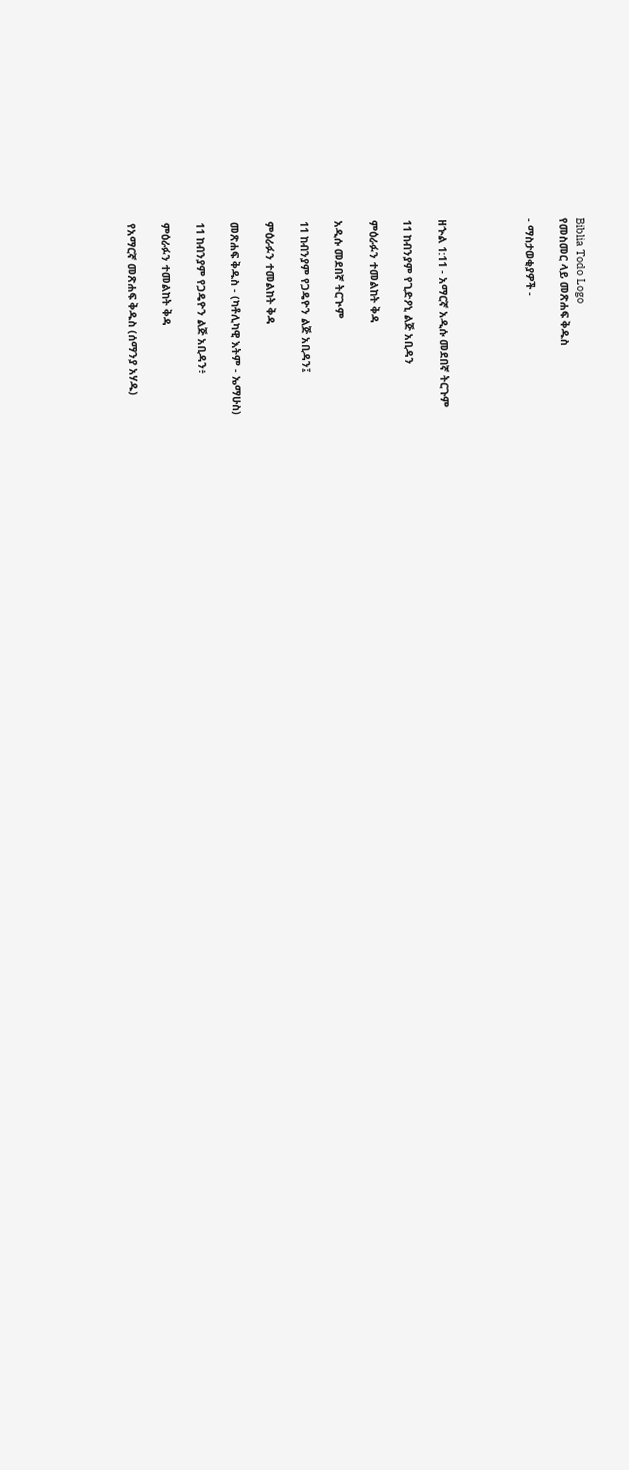Biblia Todo Logo
የመስመር ላይ መጽሐፍ ቅዱስ

- ማስታወቂያዎች -




ዘኍል 1:11 - አማርኛ አዲሱ መደበኛ ትርጉም

11 ከብንያም የጊድዖኒ ልጅ አቢዳን

ምዕራፉን ተመልከት ቅዳ

አዲሱ መደበኛ ትርጒም

11 ከብንያም የጋዴዮን ልጅ አቢዳን፤

ምዕራፉን ተመልከት ቅዳ

መጽሐፍ ቅዱስ - (ካቶሊካዊ እትም - ኤማሁስ)

11 ከብንያም የጋዴዮን ልጅ አቢዳን፥

ምዕራፉን ተመልከት ቅዳ

የአማርኛ መጽሐፍ ቅዱስ (ሰማንያ አሃዱ)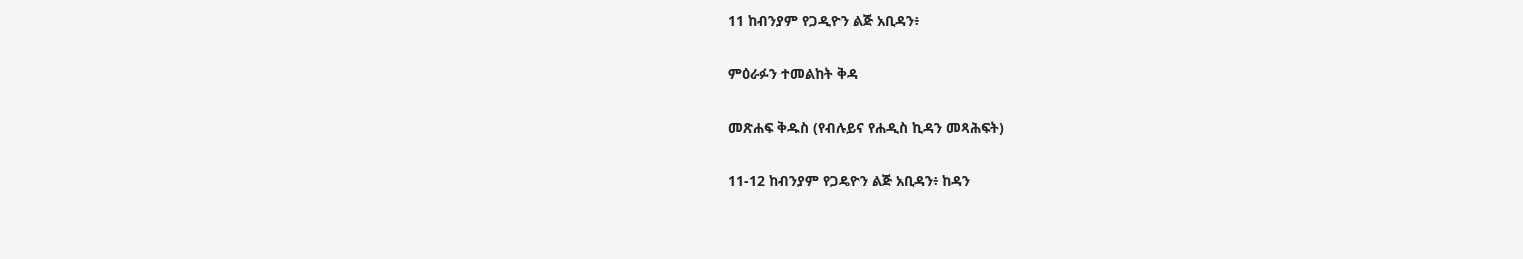11 ከብንያም የጋዲዮን ልጅ አቢዳን፥

ምዕራፉን ተመልከት ቅዳ

መጽሐፍ ቅዱስ (የብሉይና የሐዲስ ኪዳን መጻሕፍት)

11-12 ከብንያም የጋዴዮን ልጅ አቢዳን፥ ከዳን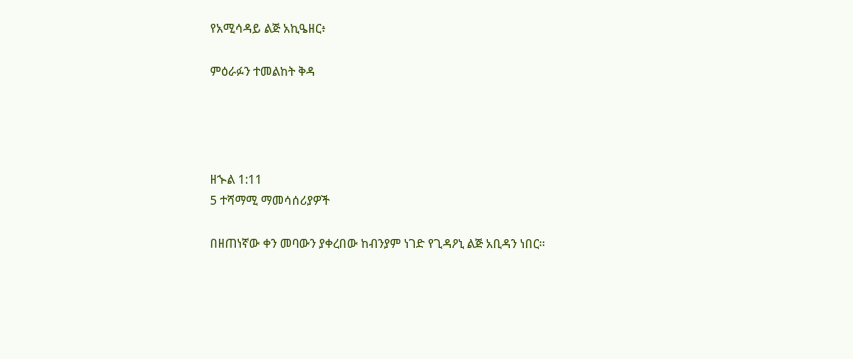የአሚሳዳይ ልጅ አኪዔዘር፥

ምዕራፉን ተመልከት ቅዳ




ዘኍል 1:11
5 ተሻማሚ ማመሳሰሪያዎች

በዘጠነኛው ቀን መባውን ያቀረበው ከብንያም ነገድ የጊዳዖኒ ልጅ አቢዳን ነበር።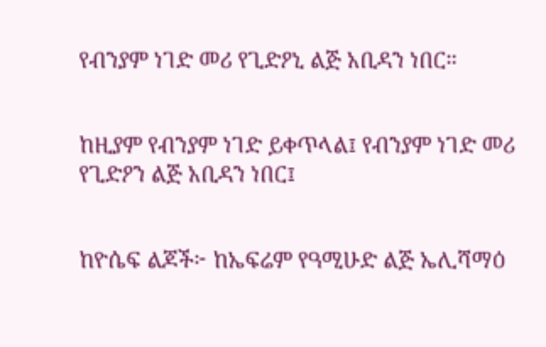የብንያም ነገድ መሪ የጊድዖኒ ልጅ አቢዳን ነበር።


ከዚያም የብንያም ነገድ ይቀጥላል፤ የብንያም ነገድ መሪ የጊድዖን ልጅ አቢዳን ነበር፤


ከዮሴፍ ልጆች፦ ከኤፍሬም የዓሚሁድ ልጅ ኤሊሻማዕ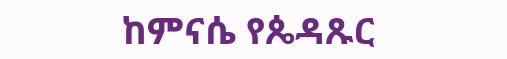ከምናሴ የጴዳጹር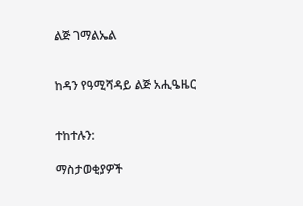ልጅ ገማልኤል


ከዳን የዓሚሻዳይ ልጅ አሒዔዜር


ተከተሉን:

ማስታወቂያዎች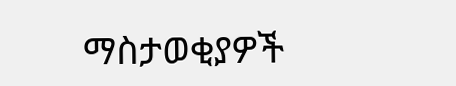ማስታወቂያዎች